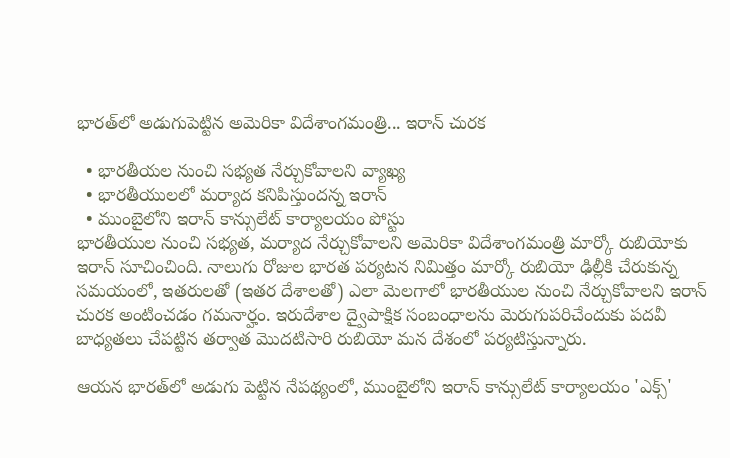భారత్‌లో అడుగుపెట్టిన అమెరికా విదేశాంగమంత్రి... ఇరాన్ చురక

  • భారతీయల నుంచి సభ్యత నేర్చుకోవాలని వ్యాఖ్య
  • భారతీయులలో మర్యాద కనిపిస్తుందన్న ఇరాన్
  • ముంబైలోని ఇరాన్ కాన్సులేట్ కార్యాలయం పోస్టు
భారతీయుల నుంచి సభ్యత, మర్యాద నేర్చుకోవాలని అమెరికా విదేశాంగమంత్రి మార్కో రుబియోకు ఇరాన్ సూచించింది. నాలుగు రోజుల భారత పర్యటన నిమిత్తం మార్కో రుబియో ఢిల్లీకి చేరుకున్న సమయంలో, ఇతరులతో (ఇతర దేశాలతో) ఎలా మెలగాలో భారతీయుల నుంచి నేర్చుకోవాలని ఇరాన్ చురక అంటించడం గమనార్హం. ఇరుదేశాల ద్వైపాక్షిక సంబంధాలను మెరుగుపరిచేందుకు పదవీ బాధ్యతలు చేపట్టిన తర్వాత మొదటిసారి రుబియో మన దేశంలో పర్యటిస్తున్నారు.

ఆయన భారత్‌లో అడుగు పెట్టిన నేపథ్యంలో, ముంబైలోని ఇరాన్ కాన్సులేట్ కార్యాలయం 'ఎక్స్'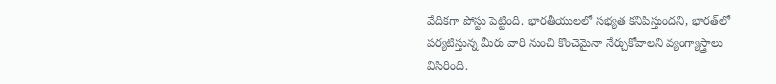వేదికగా పోస్టు పెట్టింది. భారతీయులలో సభ్యత కనిపిస్తుందని, భారత్‌లో పర్యటిస్తున్న మీరు వారి నుంచి కొంచెమైనా నేర్చుకోవాలని వ్యంగ్యాస్త్రాలు విసిరింది.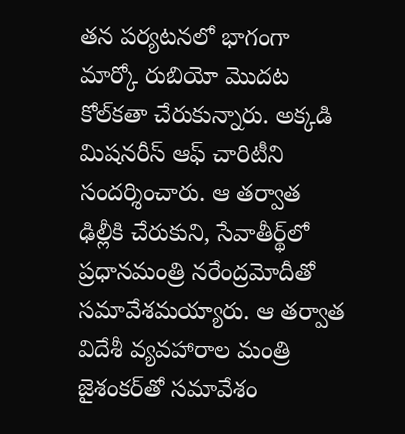తన పర్యటనలో భాగంగా మార్కో రుబియో మొదట కోల్‌కతా చేరుకున్నారు. అక్కడి మిషనరీస్ ఆఫ్ చారిటీని సందర్శించారు. ఆ తర్వాత ఢిల్లీకి చేరుకుని, సేవాతీర్థ్‌లో ప్రధానమంత్రి నరేంద్రమోదీతో సమావేశమయ్యారు. ఆ తర్వాత విదేశీ వ్యవహారాల మంత్రి జైశంకర్‌తో సమావేశం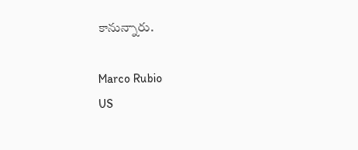కానున్నారు.

Marco Rubio
US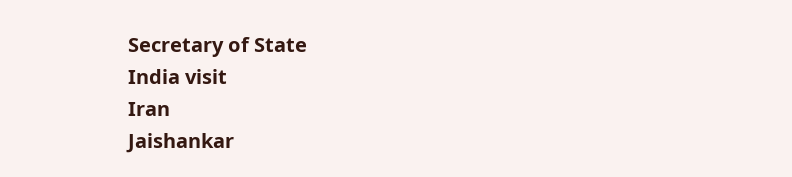Secretary of State
India visit
Iran
Jaishankar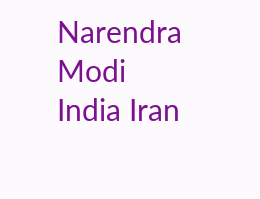Narendra Modi
India Iran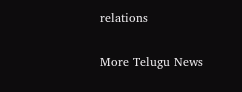relations

More Telugu News